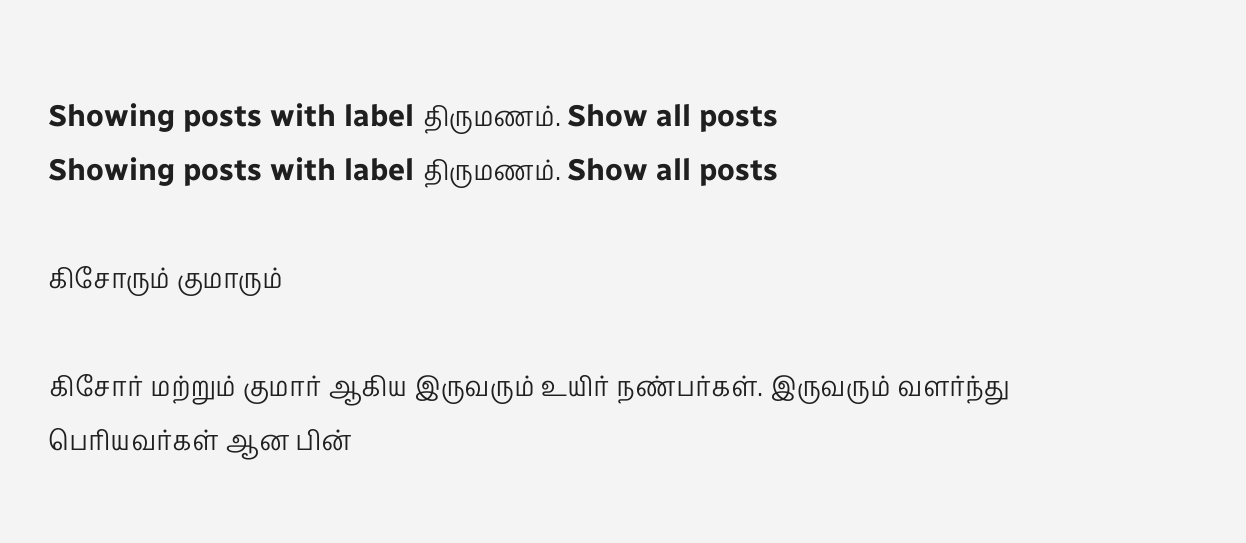Showing posts with label திருமணம். Show all posts
Showing posts with label திருமணம். Show all posts

கிசோரும் குமாரும்

கிசோர் மற்றும் குமார் ஆகிய இருவரும் உயிர் நண்பர்கள். இருவரும் வளர்ந்து பெரியவர்கள் ஆன பின்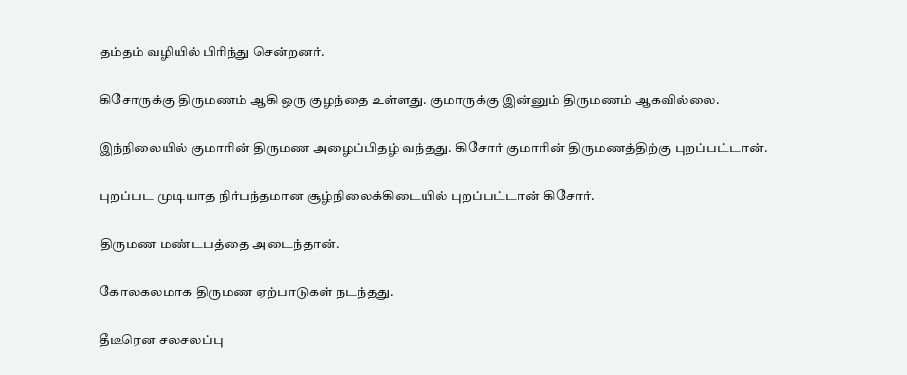தம்தம் வழியில் பிரிந்து சென்றனர்.

கிசோருக்கு திருமணம் ஆகி ஒரு குழந்தை உள்ளது. குமாருக்கு இன்னும் திருமணம் ஆகவில்லை.

இந்நிலையில் குமாரின் திருமண அழைப்பிதழ் வந்தது. கிசோர் குமாரின் திருமணத்திற்கு புறப்பட்டான்.

புறப்பட முடியாத நிர்பந்தமான சூழ்நிலைக்கிடையில் புறப்பட்டான் கிசோர்.

திருமண மண்டபத்தை அடைந்தான்.

கோலகலமாக திருமண ஏற்பாடுகள் நடந்தது.

தீடீரென சலசலப்பு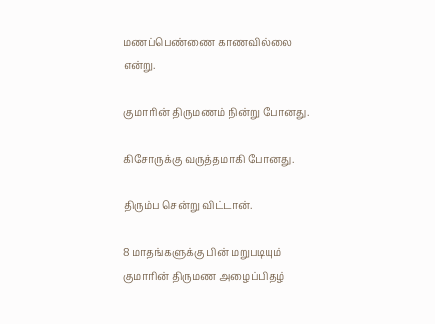மணப்பெண்ணை காணவில்லை என்று.

குமாரின் திருமணம் நின்று போனது.

கிசோருக்கு வருத்தமாகி போனது.

திரும்ப சென்று விட்டான்.

8 மாதங்களுக்கு பின் மறுபடியும் குமாரின் திருமண அழைப்பிதழ்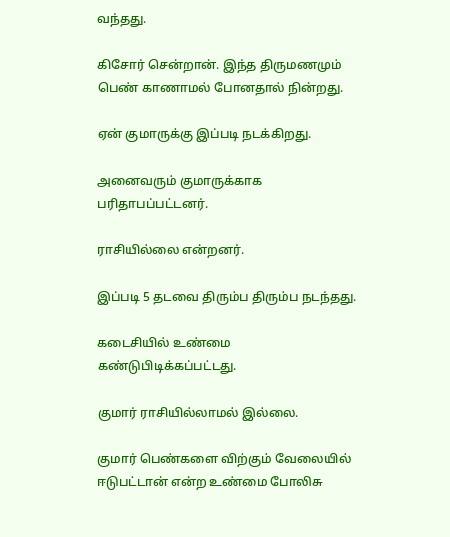வந்தது.

கிசோர் சென்றான். இந்த திருமணமும் பெண் காணாமல் போனதால் நின்றது.

ஏன் குமாருக்கு இப்படி நடக்கிறது.

அனைவரும் குமாருக்காக பரிதாபப்பட்டனர்.

ராசியில்லை என்றனர்.

இப்படி 5 தடவை திரும்ப திரும்ப நடந்தது.

கடைசியில் உண்மை கண்டுபிடிக்கப்பட்டது.

குமார் ராசியில்லாமல் இல்லை.

குமார் பெண்களை விற்கும் வேலையில் ஈடுபட்டான் என்ற உண்மை போலிசு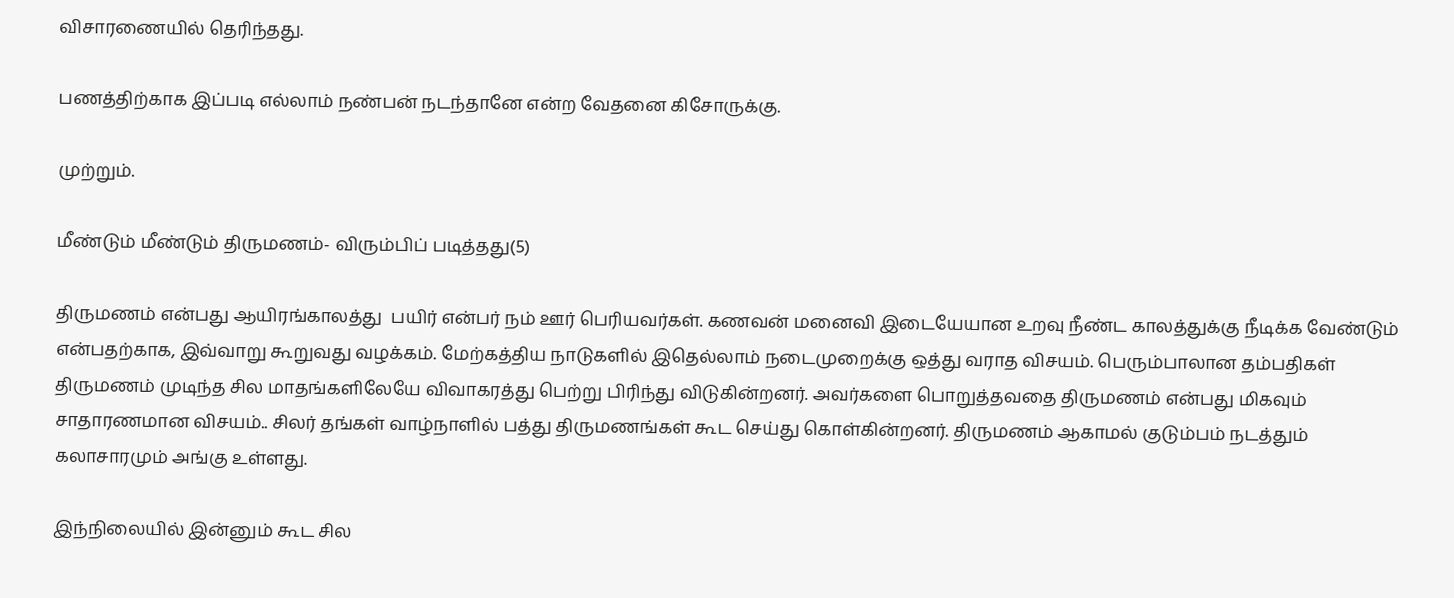விசாரணையில் தெரிந்தது.

பணத்திற்காக இப்படி எல்லாம் நண்பன் நடந்தானே என்ற வேதனை கிசோருக்கு.

முற்றும்.

மீண்டும் மீண்டும் திருமணம்- விரும்பிப் படித்தது(5)

திருமணம் என்பது ஆயிரங்காலத்து  பயிர் என்பர் நம் ஊர் பெரியவர்கள். கணவன் மனைவி இடையேயான உறவு நீண்ட காலத்துக்கு நீடிக்க வேண்டும் என்பதற்காக, இவ்வாறு கூறுவது வழக்கம். மேற்கத்திய நாடுகளில் இதெல்லாம் நடைமுறைக்கு ஒத்து வராத விசயம். பெரும்பாலான தம்பதிகள் திருமணம் முடிந்த சில மாதங்களிலேயே விவாகரத்து பெற்று பிரிந்து விடுகின்றனர். அவர்களை பொறுத்தவதை திருமணம் என்பது மிகவும் சாதாரணமான விசயம்.. சிலர் தங்கள் வாழ்நாளில் பத்து திருமணங்கள் கூட செய்து கொள்கின்றனர். திருமணம் ஆகாமல் குடும்பம் நடத்தும் கலாசாரமும் அங்கு உள்ளது.

இந்நிலையில் இன்னும் கூட சில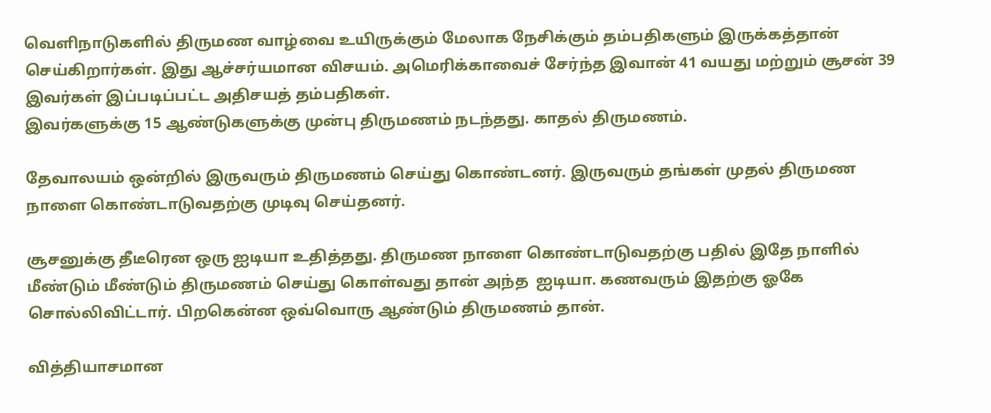வெளிநாடுகளில் திருமண வாழ்வை உயிருக்கும் மேலாக நேசிக்கும் தம்பதிகளும் இருக்கத்தான் செய்கிறார்கள். இது ஆச்சர்யமான விசயம். அமெரிக்காவைச் சேர்ந்த இவான் 41 வயது மற்றும் சூசன் 39 இவர்கள் இப்படிப்பட்ட அதிசயத் தம்பதிகள்.
இவர்களுக்கு 15 ஆண்டுகளுக்கு முன்பு திருமணம் நடந்தது. காதல் திருமணம்.

தேவாலயம் ஒன்றில் இருவரும் திருமணம் செய்து கொண்டனர். இருவரும் தங்கள் முதல் திருமண நாளை கொண்டாடுவதற்கு முடிவு செய்தனர்.

சூசனுக்கு தீடீரென ஒரு ஐடியா உதித்தது. திருமண நாளை கொண்டாடுவதற்கு பதில் இதே நாளில் மீண்டும் மீண்டும் திருமணம் செய்து கொள்வது தான் அந்த  ஐடியா. கணவரும் இதற்கு ஓகே சொல்லிவிட்டார். பிறகென்ன ஒவ்வொரு ஆண்டும் திருமணம் தான்.

வித்தியாசமான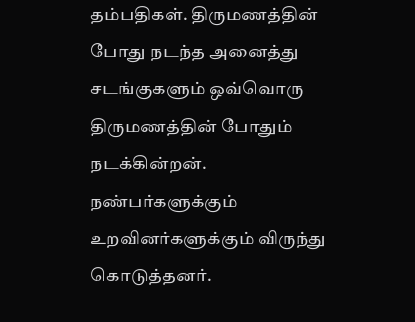தம்பதிகள். திருமணத்தின் போது நடந்த அனைத்து சடங்குகளும் ஒவ்வொரு திருமணத்தின் போதும் நடக்கின்றன். நண்பர்களுக்கும் உறவினர்களுக்கும் விருந்து கொடுத்தனர்.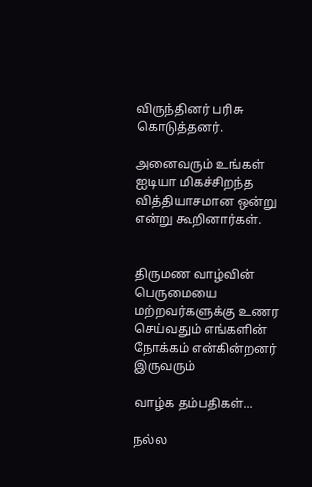விருந்தினர் பரிசு கொடுத்தனர்.

அனைவரும் உங்கள் ஐடியா மிகச்சிறந்த வித்தியாசமான ஒன்று என்று கூறினார்கள்.


திருமண வாழ்வின் பெருமையை மற்றவர்களுக்கு உணர செய்வதும் எங்களின் நோக்கம் என்கின்றனர் இருவரும்

வாழ்க தம்பதிகள்...

நல்ல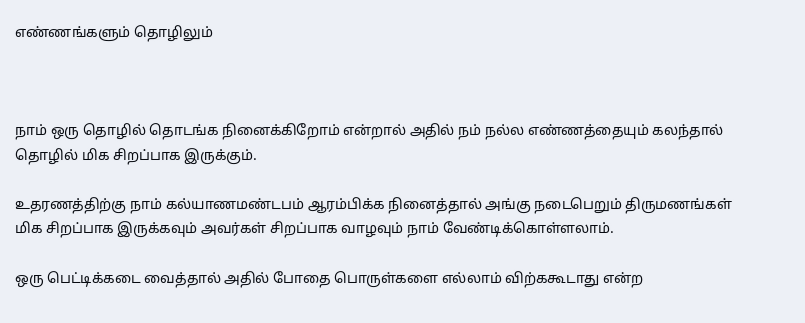எண்ணங்களும் தொழிலும்



நாம் ஒரு தொழில் தொடங்க நினைக்கிறோம் என்றால் அதில் நம் நல்ல எண்ணத்தையும் கலந்தால் தொழில் மிக சிறப்பாக இருக்கும்.

உதரணத்திற்கு நாம் கல்யாணமண்டபம் ஆரம்பிக்க நினைத்தால் அங்கு நடைபெறும் திருமணங்கள் மிக சிறப்பாக இருக்கவும் அவர்கள் சிறப்பாக வாழவும் நாம் வேண்டிக்கொள்ளலாம்.

ஒரு பெட்டிக்கடை வைத்தால் அதில் போதை பொருள்களை எல்லாம் விற்ககூடாது என்ற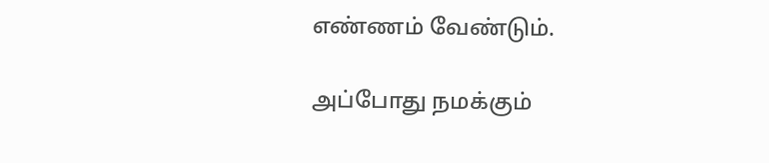எண்ணம் வேண்டும்.

அப்போது நமக்கும்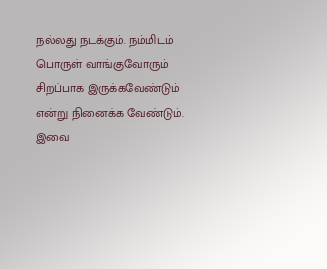நல்லது நடக்கும். நம்மிடம் பொருள் வாங்குவோரும் சிறப்பாக இருக்கவேண்டும் என்று நினைக்க வேண்டும். இவை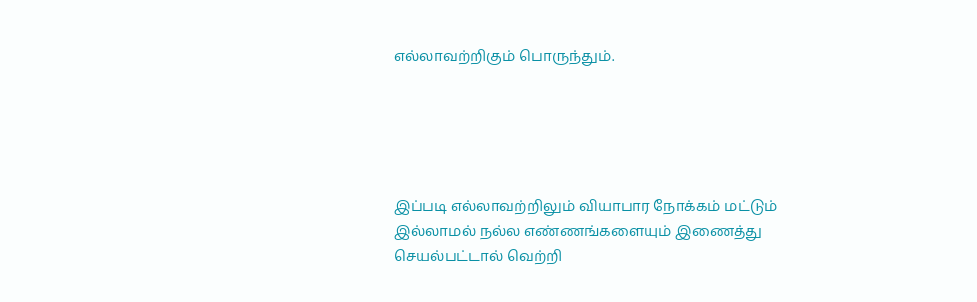எல்லாவற்றிகும் பொருந்தும்.





இப்படி எல்லாவற்றிலும் வியாபார நோக்கம் மட்டும் இல்லாமல் நல்ல எண்ணங்களையும் இணைத்து செயல்பட்டால் வெற்றி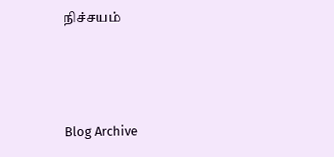நிச்சயம்



Blog Archive